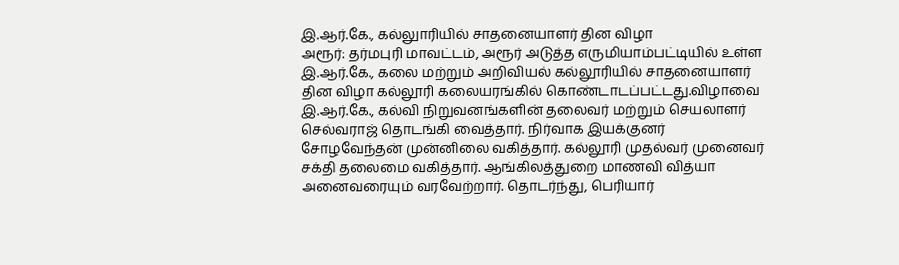இ.ஆர்.கே., கல்லுாரியில் சாதனையாளர் தின விழா
அரூர்: தர்மபுரி மாவட்டம், அரூர் அடுத்த எருமியாம்பட்டியில் உள்ள இ.ஆர்.கே., கலை மற்றும் அறிவியல் கல்லூரியில் சாதனையாளர் தின விழா கல்லூரி கலையரங்கில் கொண்டாடப்பட்டது.விழாவை இ.ஆர்.கே., கல்வி நிறுவனங்களின் தலைவர் மற்றும் செயலாளர் செல்வராஜ் தொடங்கி வைத்தார். நிர்வாக இயக்குனர் சோழவேந்தன் முன்னிலை வகித்தார். கல்லூரி முதல்வர் முனைவர் சக்தி தலைமை வகித்தார். ஆங்கிலத்துறை மாணவி வித்யா அனைவரையும் வரவேற்றார். தொடர்ந்து, பெரியார்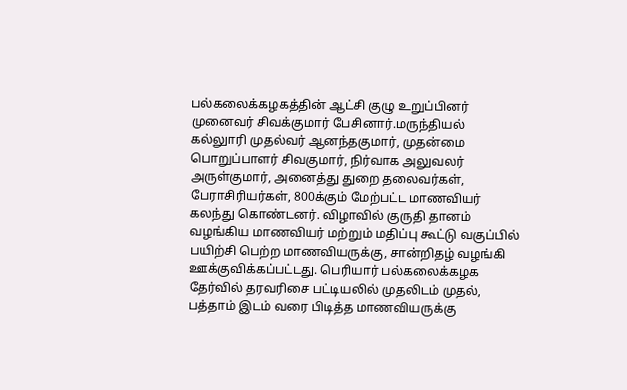பல்கலைக்கழகத்தின் ஆட்சி குழு உறுப்பினர் முனைவர் சிவக்குமார் பேசினார்.மருந்தியல் கல்லுாரி முதல்வர் ஆனந்தகுமார், முதன்மை பொறுப்பாளர் சிவகுமார், நிர்வாக அலுவலர் அருள்குமார், அனைத்து துறை தலைவர்கள், பேராசிரியர்கள், 800க்கும் மேற்பட்ட மாணவியர் கலந்து கொண்டனர். விழாவில் குருதி தானம் வழங்கிய மாணவியர் மற்றும் மதிப்பு கூட்டு வகுப்பில் பயிற்சி பெற்ற மாணவியருக்கு, சான்றிதழ் வழங்கி ஊக்குவிக்கப்பட்டது. பெரியார் பல்கலைக்கழக தேர்வில் தரவரிசை பட்டியலில் முதலிடம் முதல், பத்தாம் இடம் வரை பிடித்த மாணவியருக்கு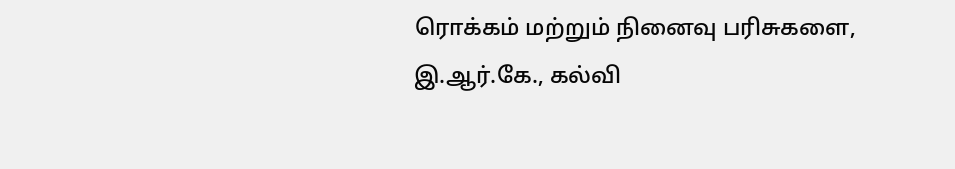ரொக்கம் மற்றும் நினைவு பரிசுகளை, இ.ஆர்.கே., கல்வி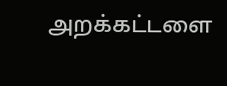அறக்கட்டளை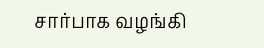சார்பாக வழங்கி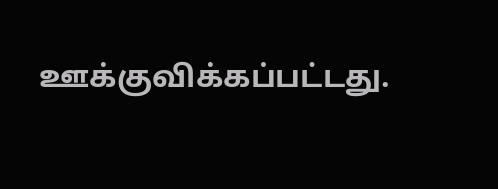ஊக்குவிக்கப்பட்டது.